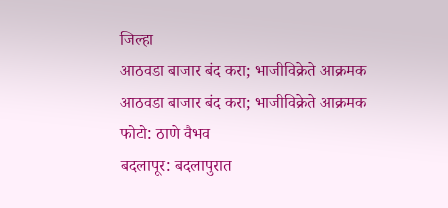जिल्हा
आठवडा बाजार बंद करा; भाजीविक्रेते आक्रमक
आठवडा बाजार बंद करा; भाजीविक्रेते आक्रमक
फोटो: ठाणे वैभव
बदलापूर: बदलापुरात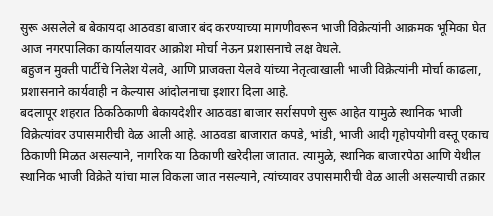सुरू असलेले ब बेकायदा आठवडा बाजार बंद करण्याच्या मागणीवरून भाजी विक्रेत्यांनी आक्रमक भूमिका घेत आज नगरपालिका कार्यालयावर आक्रोश मोर्चा नेऊन प्रशासनाचे लक्ष वेधले.
बहुजन मुक्ती पार्टीचे निलेश येलवे, आणि प्राजक्ता येलवे यांच्या नेतृत्वाखाली भाजी विक्रेत्यांनी मोर्चा काढला, प्रशासनाने कार्यवाही न केल्यास आंदोलनाचा इशारा दिला आहे.
बदलापूर शहरात ठिकठिकाणी बेकायदेशीर आठवडा बाजार सर्रासपणे सुरू आहेत यामुळे स्थानिक भाजी विक्रेत्यांवर उपासमारीची वेळ आली आहे. आठवडा बाजारात कपडे, भांडी, भाजी आदी गृहोपयोगी वस्तू एकाच ठिकाणी मिळत असल्याने, नागरिक या ठिकाणी खरेदीला जातात. त्यामुळे, स्थानिक बाजारपेठा आणि येथील स्थानिक भाजी विक्रेते यांचा माल विकला जात नसल्याने, त्यांच्यावर उपासमारीची वेळ आली असल्याची तक्रार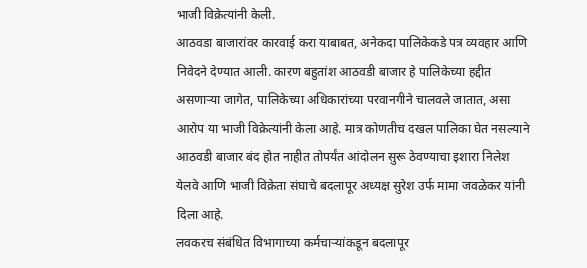भाजी विक्रेत्यांनी केली.
आठवडा बाजारांवर कारवाई करा याबाबत, अनेकदा पालिकेकडे पत्र व्यवहार आणि निवेदने देण्यात आली. कारण बहुतांश आठवडी बाजार हे पालिकेच्या हद्दीत असणाऱ्या जागेत, पालिकेच्या अधिकारांच्या परवानगीने चालवले जातात, असा आरोप या भाजी विक्रेत्यांनी केला आहे. मात्र कोणतीच दखल पालिका घेत नसल्याने आठवडी बाजार बंद होत नाहीत तोपर्यंत आंदोलन सुरू ठेवण्याचा इशारा निलेश येलवे आणि भाजी विक्रेता संघाचे बदलापूर अध्यक्ष सुरेश उर्फ मामा जवळेकर यांनी दिला आहे.
लवकरच संबंधित विभागाच्या कर्मचाऱ्यांकडून बदलापूर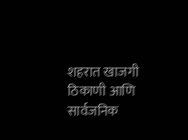शहरात खाजगी ठिकाणी आणि सार्वजनिक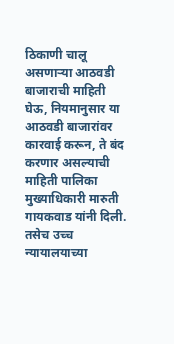ठिकाणी चालू असणाऱ्या आठवडी बाजाराची माहिती घेऊ, नियमानुसार या आठवडी बाजारांवर कारवाई करून, ते बंद करणार असल्याची माहिती पालिका मुख्याधिकारी मारुती गायकवाड यांनी दिली. तसेच उच्च न्यायालयाच्या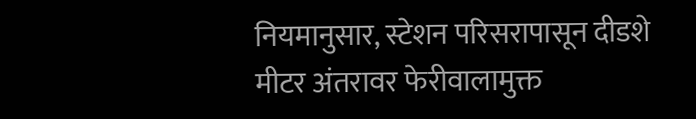नियमानुसार, स्टेशन परिसरापासून दीडशे मीटर अंतरावर फेरीवालामुक्त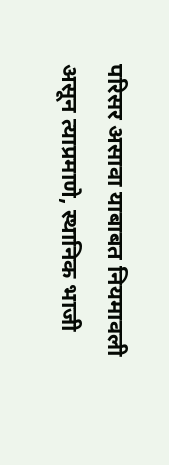परिसर असावा याबाबत नियमावली असून त्याप्रमाणे, स्थानिक भाजी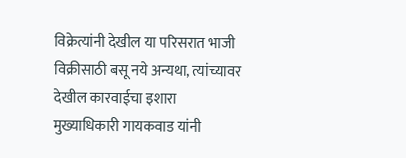विक्रेत्यांनी देखील या परिसरात भाजी विक्रीसाठी बसू नये अन्यथा, त्यांच्यावर देखील कारवाईचा इशारा मुख्याधिकारी गायकवाड यांनी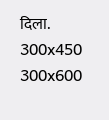दिला.
300x450
300x600